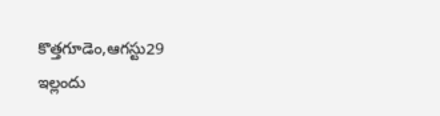కొత్తగూడెం,ఆగస్టు29
ఇల్లందు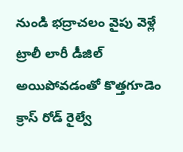నుండి భద్రాచలం వైపు వెళ్లే ట్రాలీ లారీ డీజిల్ అయిపోవడంతో కొత్తగూడెం క్రాస్ రోడ్ రైల్వే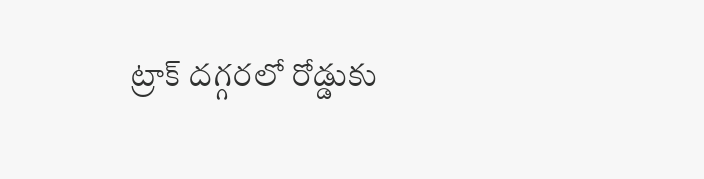ట్రాక్ దగ్గరలో రోడ్డుకు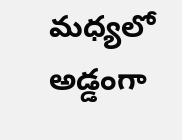మధ్యలో అడ్డంగా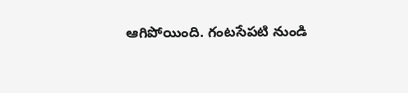ఆగిపోయింది. గంటసేపటి నుండి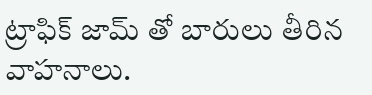ట్రాఫిక్ జామ్ తో బారులు తీరిన వాహనాలు.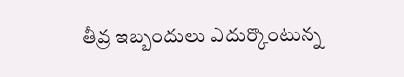తీవ్ర ఇబ్బందులు ఎదుర్కొంటున్న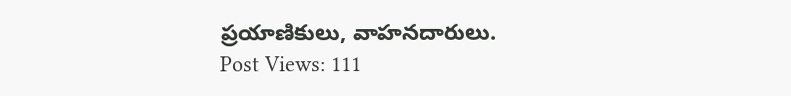ప్రయాణికులు, వాహనదారులు.
Post Views: 111